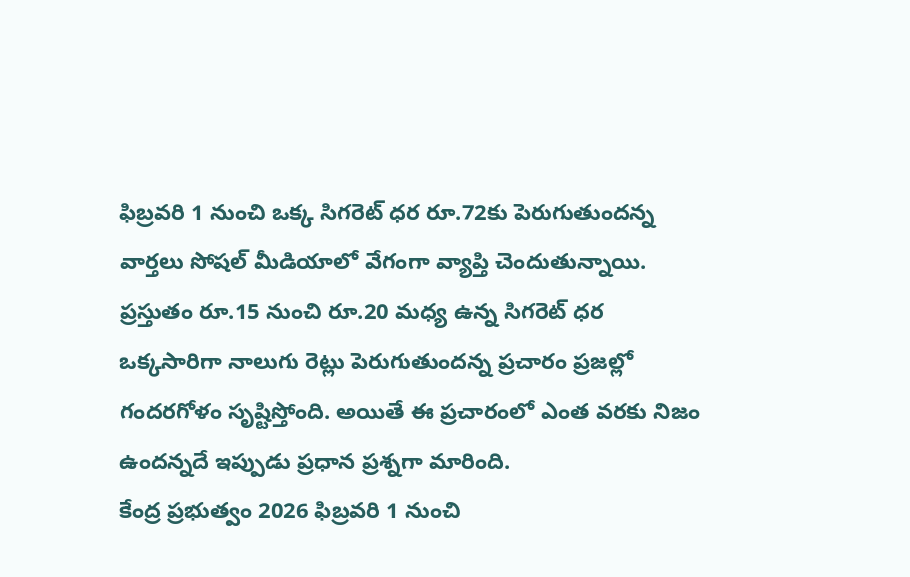ఫిబ్రవరి 1 నుంచి ఒక్క సిగరెట్ ధర రూ.72కు పెరుగుతుందన్న వార్తలు సోషల్ మీడియాలో వేగంగా వ్యాప్తి చెందుతున్నాయి. ప్రస్తుతం రూ.15 నుంచి రూ.20 మధ్య ఉన్న సిగరెట్ ధర ఒక్కసారిగా నాలుగు రెట్లు పెరుగుతుందన్న ప్రచారం ప్రజల్లో గందరగోళం సృష్టిస్తోంది. అయితే ఈ ప్రచారంలో ఎంత వరకు నిజం ఉందన్నదే ఇప్పుడు ప్రధాన ప్రశ్నగా మారింది.
కేంద్ర ప్రభుత్వం 2026 ఫిబ్రవరి 1 నుంచి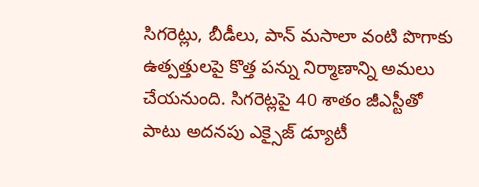సిగరెట్లు, బీడీలు, పాన్ మసాలా వంటి పొగాకు ఉత్పత్తులపై కొత్త పన్ను నిర్మాణాన్ని అమలు చేయనుంది. సిగరెట్లపై 40 శాతం జీఎస్టీతో పాటు అదనపు ఎక్సైజ్ డ్యూటీ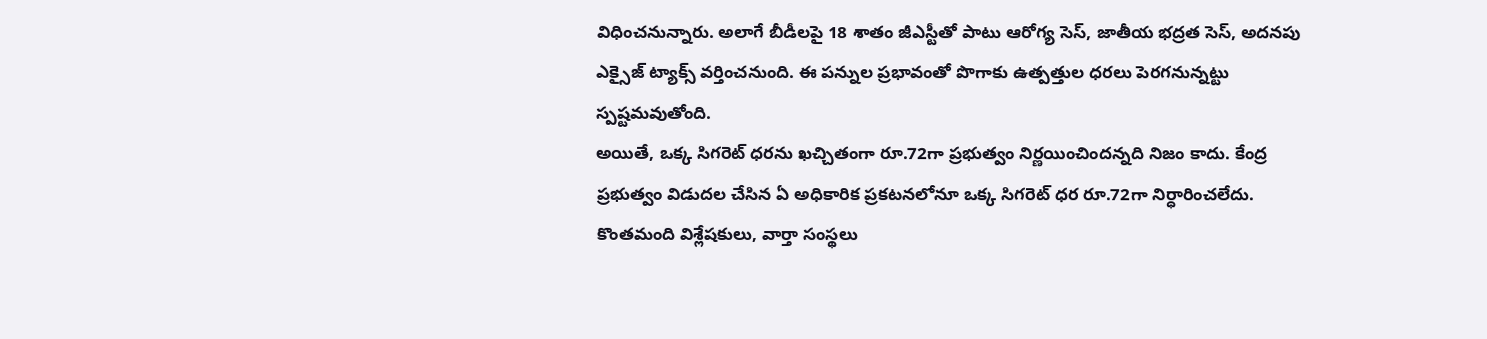విధించనున్నారు. అలాగే బీడీలపై 18 శాతం జీఎస్టీతో పాటు ఆరోగ్య సెస్, జాతీయ భద్రత సెస్, అదనపు ఎక్సైజ్ ట్యాక్స్ వర్తించనుంది. ఈ పన్నుల ప్రభావంతో పొగాకు ఉత్పత్తుల ధరలు పెరగనున్నట్టు స్పష్టమవుతోంది.
అయితే, ఒక్క సిగరెట్ ధరను ఖచ్చితంగా రూ.72గా ప్రభుత్వం నిర్ణయించిందన్నది నిజం కాదు. కేంద్ర ప్రభుత్వం విడుదల చేసిన ఏ అధికారిక ప్రకటనలోనూ ఒక్క సిగరెట్ ధర రూ.72గా నిర్ధారించలేదు. కొంతమంది విశ్లేషకులు, వార్తా సంస్థలు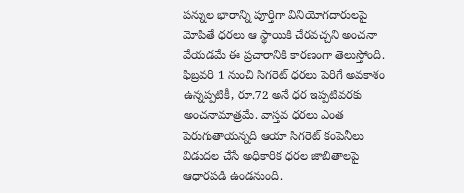పన్నుల భారాన్ని పూర్తిగా వినియోగదారులపై మోపితే ధరలు ఆ స్థాయికి చేరవచ్చని అంచనా వేయడమే ఈ ప్రచారానికి కారణంగా తెలుస్తోంది.
ఫిబ్రవరి 1 నుంచి సిగరెట్ ధరలు పెరిగే అవకాశం ఉన్నప్పటికీ, రూ.72 అనే ధర ఇప్పటివరకు అంచనామాత్రమే. వాస్తవ ధరలు ఎంత పెరుగుతాయన్నది ఆయా సిగరెట్ కంపెనీలు విడుదల చేసే అధికారిక ధరల జాబితాలపై ఆధారపడి ఉండనుంది.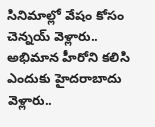సినిమాల్లో వేషం కోసం చెన్నయ్ వెళ్లారు.. అభిమాన హీరోని కలిసి ఎందుకు హైదరాబాదు వెళ్లారు..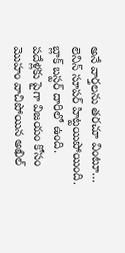అనే వార్తలను తరచూ వింటూ…
లెనిన్ సూపర్ హిట్టయిపోయింది. బ్లాక్ బస్టర్ దారిలో ఉంది. పదేళ్లకు పైగా విజయం కోసం మొహం వాచిపోయిన అఖిల్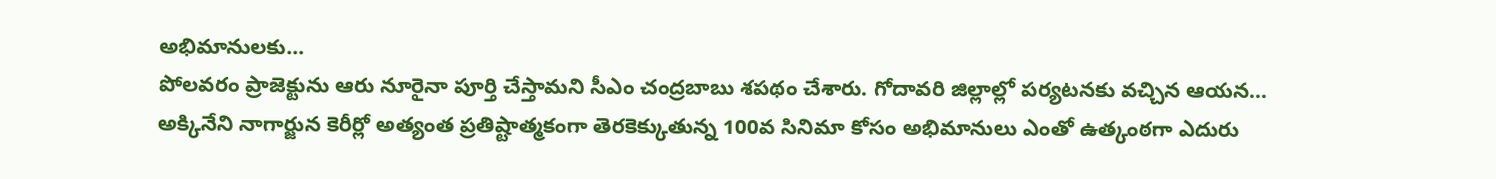అభిమానులకు…
పోలవరం ప్రాజెక్టును ఆరు నూరైనా పూర్తి చేస్తామని సీఎం చంద్రబాబు శపథం చేశారు. గోదావరి జిల్లాల్లో పర్యటనకు వచ్చిన ఆయన…
అక్కినేని నాగార్జున కెరీర్లో అత్యంత ప్రతిష్టాత్మకంగా తెరకెక్కుతున్న 100వ సినిమా కోసం అభిమానులు ఎంతో ఉత్కంఠగా ఎదురు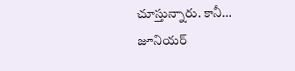చూస్తున్నారు. కానీ…
జూనియర్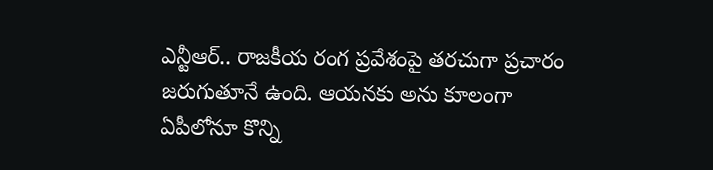ఎన్టీఆర్.. రాజకీయ రంగ ప్రవేశంపై తరచుగా ప్రచారం జరుగుతూనే ఉంది. ఆయనకు అను కూలంగా ఏపీలోనూ కొన్ని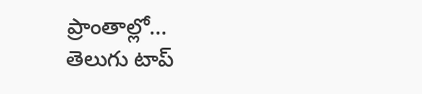ప్రాంతాల్లో…
తెలుగు టాప్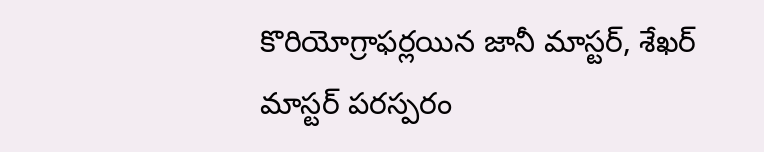కొరియోగ్రాఫర్లయిన జానీ మాస్టర్, శేఖర్ మాస్టర్ పరస్పరం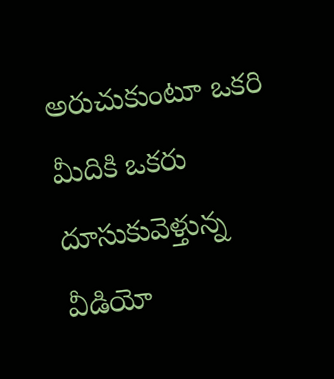అరుచుకుంటూ ఒకరి మీదికి ఒకరు దూసుకువెళ్తున్న వీడియో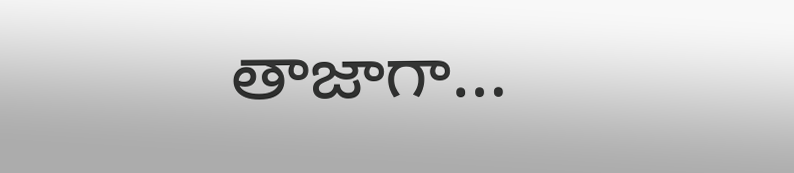తాజాగా…